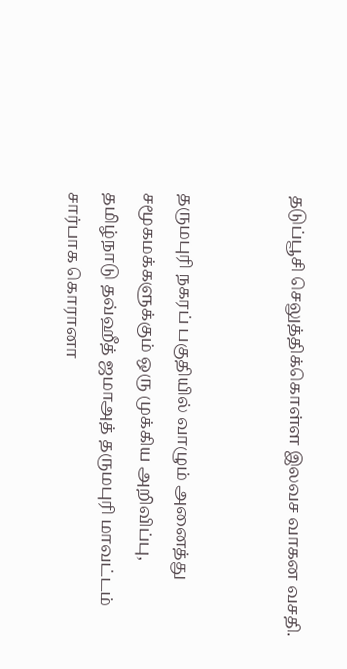தடுப்பூசி செலுத்திக்கொள்ள இலவச வாகன வசதி.


தருமபுரி நகரப் பகுதியில் வாழும் அனைத்து சமூகமக்களுக்கும் ஒரு முக்கிய அறிவிப்பு, தமிழ்நாடு தவ்ஹீத் ஜமாஅத் தருமபுரி மாவட்டம் சார்பாக கொரானா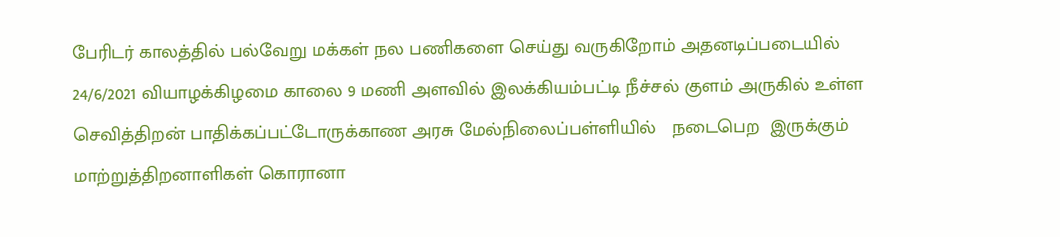பேரிடர் காலத்தில் பல்வேறு மக்கள் நல பணிகளை செய்து வருகிறோம் அதனடிப்படையில் 24/6/2021 வியாழக்கிழமை காலை 9 மணி அளவில் இலக்கியம்பட்டி நீச்சல் குளம் அருகில் உள்ள செவித்திறன் பாதிக்கப்பட்டோருக்காண அரசு மேல்நிலைப்பள்ளியில்   நடைபெற  இருக்கும் மாற்றுத்திறனாளிகள் கொரானா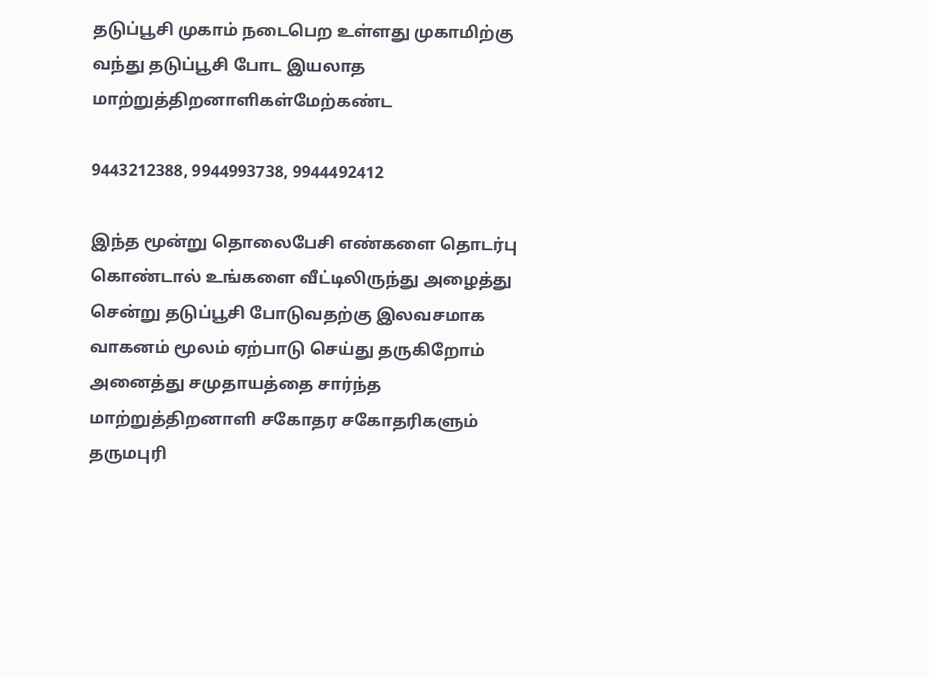தடுப்பூசி முகாம் நடைபெற உள்ளது முகாமிற்கு வந்து தடுப்பூசி போட இயலாத  மாற்றுத்திறனாளிகள்மேற்கண்ட

9443212388, 9944993738, 9944492412

இந்த மூன்று தொலைபேசி எண்களை தொடர்பு கொண்டால் உங்களை வீட்டிலிருந்து அழைத்து சென்று தடுப்பூசி போடுவதற்கு இலவசமாக வாகனம் மூலம் ஏற்பாடு செய்து தருகிறோம் அனைத்து சமுதாயத்தை சார்ந்த மாற்றுத்திறனாளி சகோதர சகோதரிகளும் தருமபுரி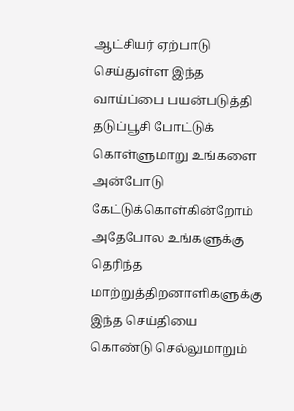ஆட்சியர் ஏற்பாடு செய்துள்ள இந்த வாய்ப்பை பயன்படுத்தி தடுப்பூசி போட்டுக் கொள்ளுமாறு உங்களை அன்போடு கேட்டுக்கொள்கின்றோம் அதேபோல உங்களுக்கு தெரிந்த மாற்றுத்திறனாளிகளுக்கு இந்த செய்தியை கொண்டு செல்லுமாறும்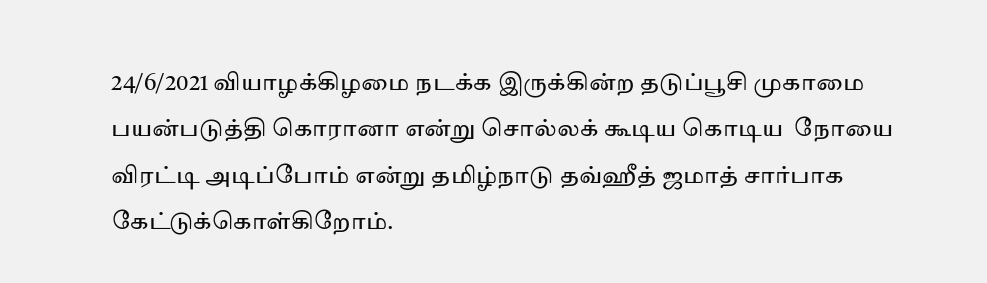24/6/2021 வியாழக்கிழமை நடக்க இருக்கின்ற தடுப்பூசி முகாமை பயன்படுத்தி கொரானா என்று சொல்லக் கூடிய கொடிய  நோயை விரட்டி அடிப்போம் என்று தமிழ்நாடு தவ்ஹீத் ஜமாத் சார்பாக கேட்டுக்கொள்கிறோம்.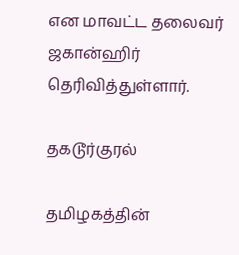என மாவட்ட தலைவர் ஜகான்ஹிர் தெரிவித்துள்ளார்.

தகடூர்குரல்

தமிழகத்தின்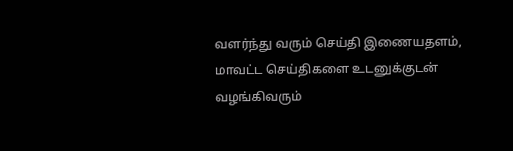வளர்ந்து வரும் செய்தி இணையதளம், மாவட்ட செய்திகளை உடனுக்குடன் வழங்கிவரும்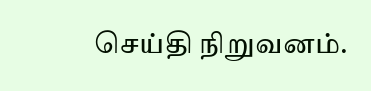செய்தி நிறுவனம்.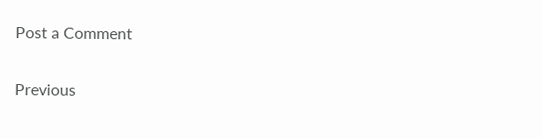Post a Comment

Previous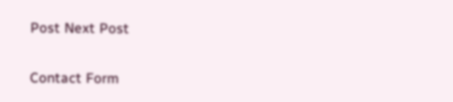Post Next Post

Contact Form